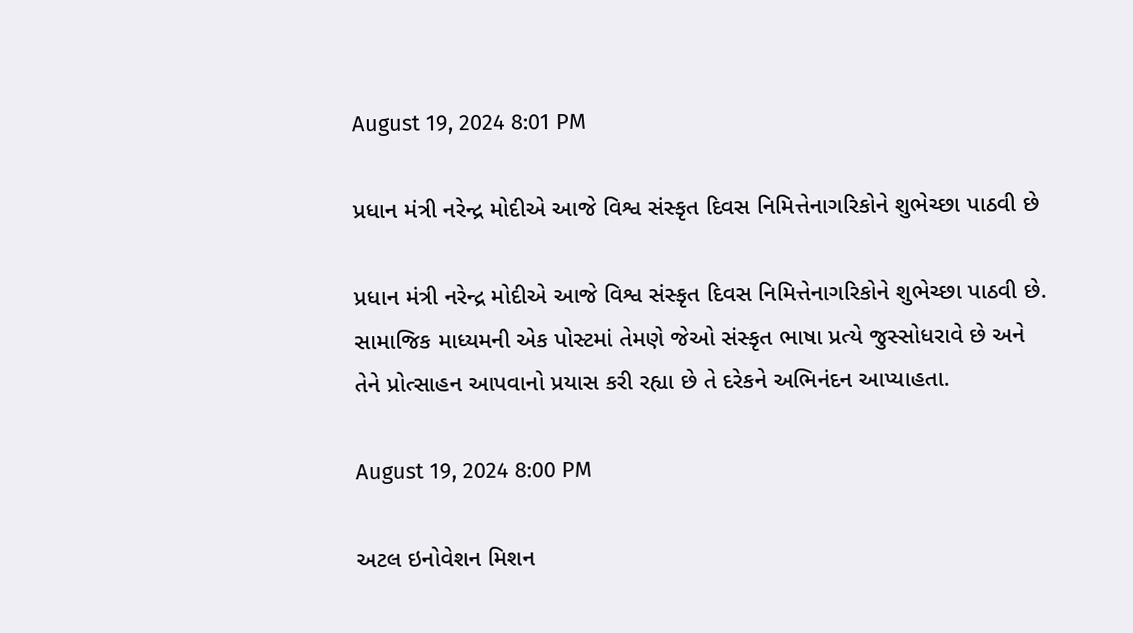August 19, 2024 8:01 PM

પ્રધાન મંત્રી નરેન્દ્ર મોદીએ આજે વિશ્વ સંસ્કૃત દિવસ નિમિત્તેનાગરિકોને શુભેચ્છા પાઠવી છે

પ્રધાન મંત્રી નરેન્દ્ર મોદીએ આજે વિશ્વ સંસ્કૃત દિવસ નિમિત્તેનાગરિકોને શુભેચ્છા પાઠવી છે. સામાજિક માધ્યમની એક પોસ્ટમાં તેમણે જેઓ સંસ્કૃત ભાષા પ્રત્યે જુસ્સોધરાવે છે અને તેને પ્રોત્સાહન આપવાનો પ્રયાસ કરી રહ્યા છે તે દરેકને અભિનંદન આપ્યાહતા.

August 19, 2024 8:00 PM

અટલ ઇનોવેશન મિશન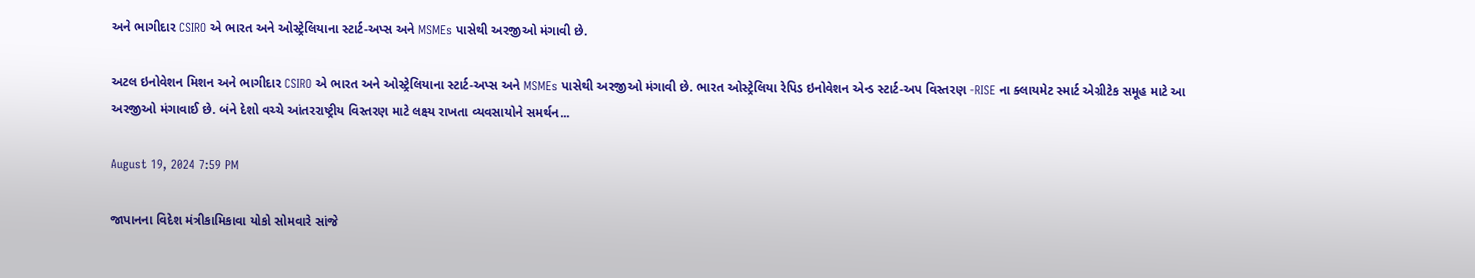અને ભાગીદાર CSIRO એ ભારત અને ઓસ્ટ્રેલિયાના સ્ટાર્ટ-અપ્સ અને MSMEs પાસેથી અરજીઓ મંગાવી છે.

અટલ ઇનોવેશન મિશન અને ભાગીદાર CSIRO એ ભારત અને ઓસ્ટ્રેલિયાના સ્ટાર્ટ-અપ્સ અને MSMEs પાસેથી અરજીઓ મંગાવી છે. ભારત ઓસ્ટ્રેલિયા રેપિડ ઇનોવેશન એન્ડ સ્ટાર્ટ-અપ વિસ્તરણ -RISE ના ક્લાયમેટ સ્માર્ટ એગ્રીટેક સમૂહ માટે આ અરજીઓ મંગાવાઈ છે. બંને દેશો વચ્ચે આંતરરાષ્ટ્રીય વિસ્તરણ માટે લક્ષ્ય રાખતા વ્યવસાયોને સમર્થન...

August 19, 2024 7:59 PM

જાપાનના વિદેશ મંત્રીકામિકાવા યોકો સોમવારે સાંજે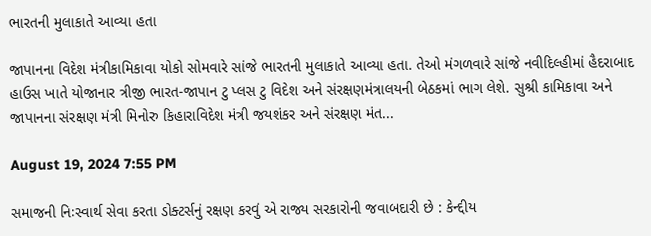ભારતની મુલાકાતે આવ્યા હતા

જાપાનના વિદેશ મંત્રીકામિકાવા યોકો સોમવારે સાંજે ભારતની મુલાકાતે આવ્યા હતા. તેઓ મંગળવારે સાંજે નવીદિલ્હીમાં હૈદરાબાદ હાઉસ ખાતે યોજાનાર ત્રીજી ભારત-જાપાન ટુ પ્લસ ટુ વિદેશ અને સંરક્ષણમંત્રાલયની બેઠકમાં ભાગ લેશે. સુશ્રી કામિકાવા અને જાપાનના સંરક્ષણ મંત્રી મિનોરુ કિહારાવિદેશ મંત્રી જયશંકર અને સંરક્ષણ મંત...

August 19, 2024 7:55 PM

સમાજની નિઃસ્વાર્થ સેવા કરતા ડોક્ટર્સનું રક્ષણ કરવું એ રાજ્ય સરકારોની જવાબદારી છે : કેન્દ્દીય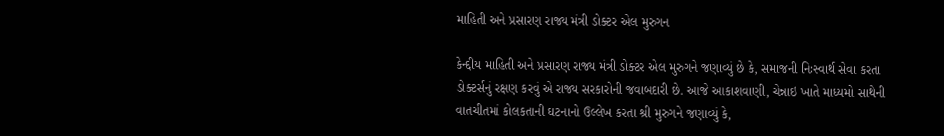માહિતી અને પ્રસારણ રાજ્ય મંત્રી ડોક્ટર એલ મુરુગન

કેન્દ્દીય માહિતી અને પ્રસારણ રાજ્ય મંત્રી ડોક્ટર એલ મુરુગને જણાવ્યું છે કે, સમાજની નિઃસ્વાર્થ સેવા કરતા ડોક્ટર્સનું રક્ષણ કરવું એ રાજ્ય સરકારોની જવાબદારી છે. આજે આકાશવાણી, ચેન્નાઇ ખાતે માધ્યમો સાથેની વાતચીતમાં કોલકતાની ઘટનાનો ઉલ્લેખ કરતા શ્રી મુરુગને જણાવ્યું કે,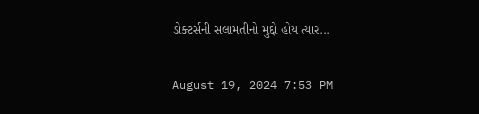ડોક્ટર્સની સલામતીનો મુદ્દો હોય ત્યાર...

August 19, 2024 7:53 PM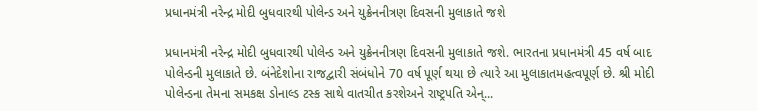પ્રધાનમંત્રી નરેન્દ્ર મોદી બુધવારથી પોલેન્ડ અને યુક્રેનનીત્રણ દિવસની મુલાકાતે જશે

પ્રધાનમંત્રી નરેન્દ્ર મોદી બુધવારથી પોલેન્ડ અને યુક્રેનનીત્રણ દિવસની મુલાકાતે જશે. ભારતના પ્રધાનમંત્રી 45 વર્ષ બાદ પોલેન્ડની મુલાકાતે છે. બંનેદેશોના રાજદ્વારી સંબંધોને 70 વર્ષ પૂર્ણ થયા છે ત્યારે આ મુલાકાતમહત્વપૂર્ણ છે. શ્રી મોદી પોલેન્ડના તેમના સમકક્ષ ડોનાલ્ડ ટસ્ક સાથે વાતચીત કરશેઅને રાષ્ટ્રપતિ એન્...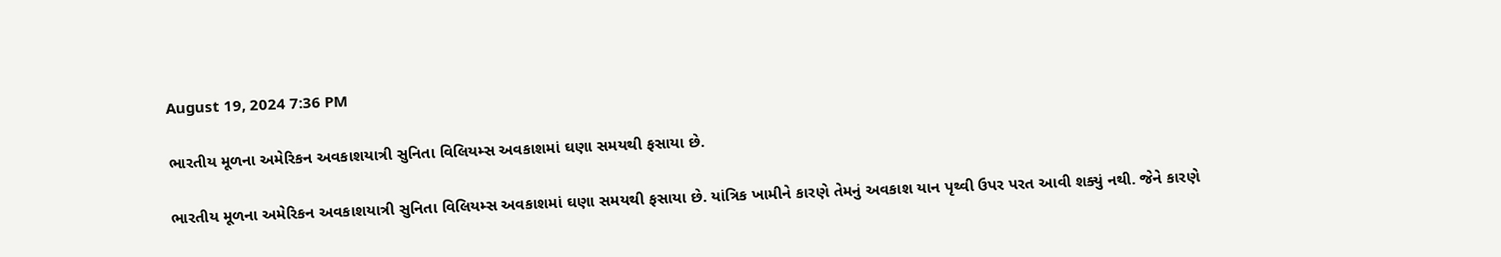August 19, 2024 7:36 PM

ભારતીય મૂળના અમેરિકન અવકાશયાત્રી સુનિતા વિલિયમ્સ અવકાશમાં ઘણા સમયથી ફસાયા છે.

ભારતીય મૂળના અમેરિકન અવકાશયાત્રી સુનિતા વિલિયમ્સ અવકાશમાં ઘણા સમયથી ફસાયા છે. યાંત્રિક ખામીને કારણે તેમનું અવકાશ યાન પૃથ્વી ઉપર પરત આવી શક્યું નથી. જેને કારણે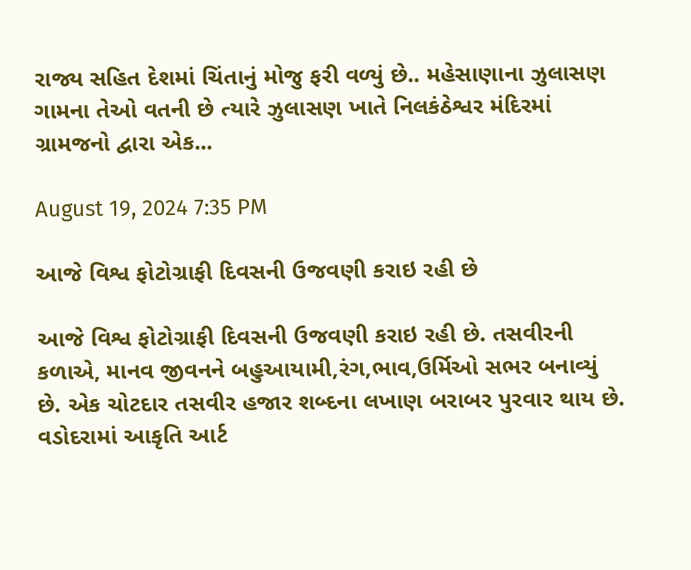રાજ્ય સહિત દેશમાં ચિંતાનું મોજુ ફરી વળ્યું છે.. મહેસાણાના ઝુલાસણ ગામના તેઓ વતની છે ત્યારે ઝુલાસણ ખાતે નિલકંઠેશ્વર મંદિરમાં ગ્રામજનો દ્વારા એક...

August 19, 2024 7:35 PM

આજે વિશ્વ ફોટોગ્રાફી દિવસની ઉજવણી કરાઇ રહી છે

આજે વિશ્વ ફોટોગ્રાફી દિવસની ઉજવણી કરાઇ રહી છે. તસવીરની કળાએ, માનવ જીવનને બહુઆયામી,રંગ,ભાવ,ઉર્મિઓ સભર બનાવ્યું છે. એક ચોટદાર તસવીર હજાર શબ્દના લખાણ બરાબર પુરવાર થાય છે. વડોદરામાં આકૃતિ આર્ટ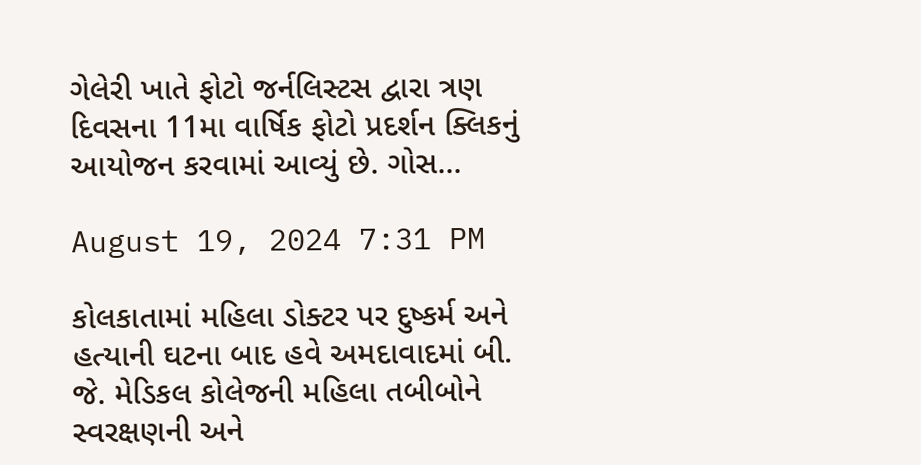ગેલેરી ખાતે ફોટો જર્નલિસ્ટસ દ્વારા ત્રણ દિવસના 11મા વાર્ષિક ફોટો પ્રદર્શન ક્લિકનું આયોજન કરવામાં આવ્યું છે. ગોસ...

August 19, 2024 7:31 PM

કોલકાતામાં મહિલા ડોક્ટર પર દુષ્કર્મ અને હત્યાની ઘટના બાદ હવે અમદાવાદમાં બી. જે. મેડિકલ કોલેજની મહિલા તબીબોને સ્વરક્ષણની અને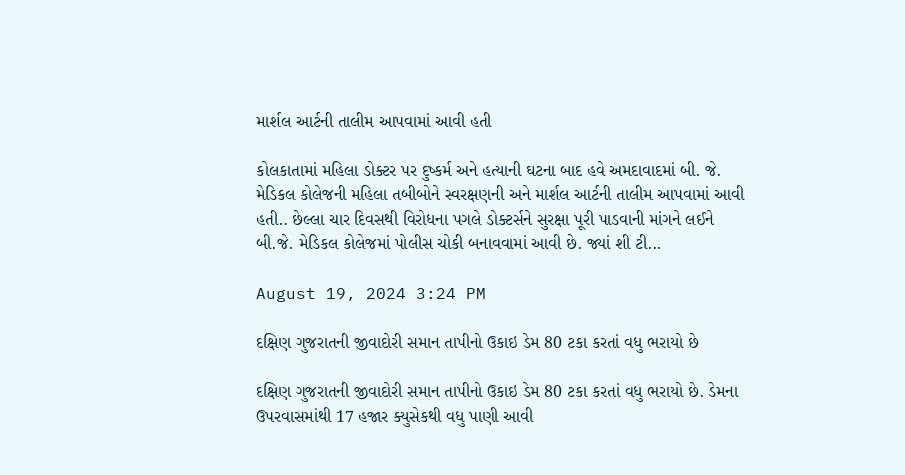માર્શલ આર્ટની તાલીમ આપવામાં આવી હતી

કોલકાતામાં મહિલા ડોક્ટર પર દુષ્કર્મ અને હત્યાની ઘટના બાદ હવે અમદાવાદમાં બી. જે. મેડિકલ કોલેજની મહિલા તબીબોને સ્વરક્ષણની અને માર્શલ આર્ટની તાલીમ આપવામાં આવી હતી.. છેલ્લા ચાર દિવસથી વિરોધના પગલે ડોક્ટર્સને સુરક્ષા પૂરી પાડવાની માંગને લઈને બી.જે. મેડિકલ કોલેજમાં પોલીસ ચોકી બનાવવામાં આવી છે. જ્યાં શી ટી...

August 19, 2024 3:24 PM

દક્ષિણ ગુજરાતની જીવાદોરી સમાન તાપીનો ઉકાઇ ડેમ 80 ટકા કરતાં વધુ ભરાયો છે

દક્ષિણ ગુજરાતની જીવાદોરી સમાન તાપીનો ઉકાઇ ડેમ 80 ટકા કરતાં વધુ ભરાયો છે. ડેમના ઉપરવાસમાંથી 17 હજાર ક્યુસેકથી વધુ પાણી આવી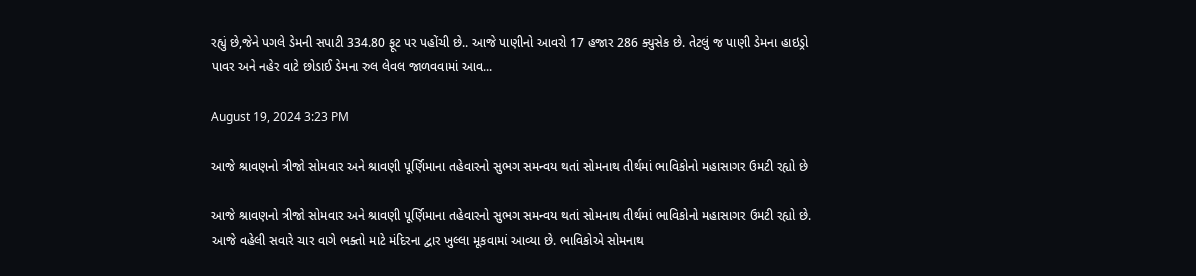રહ્યું છે,જેને પગલે ડેમની સપાટી 334.80 ફૂટ પર પહોંચી છે.. આજે પાણીનો આવરો 17 હજાર 286 ક્યુસેક છે. તેટલું જ પાણી ડેમના હાઇડ્રો પાવર અને નહેર વાટે છોડાઈ ડેમના રુલ લેવલ જાળવવામાં આવ...

August 19, 2024 3:23 PM

આજે શ્રાવણનો ત્રીજો સોમવાર અને શ્રાવણી પૂર્ણિમાના તહેવારનો સુભગ સમન્વય થતાં સોમનાથ તીર્થમાં ભાવિકોનો મહાસાગર ઉમટી રહ્યો છે

આજે શ્રાવણનો ત્રીજો સોમવાર અને શ્રાવણી પૂર્ણિમાના તહેવારનો સુભગ સમન્વય થતાં સોમનાથ તીર્થમાં ભાવિકોનો મહાસાગર ઉમટી રહ્યો છે. આજે વહેલી સવારે ચાર વાગે ભક્તો માટે મંદિરના દ્વાર ખુલ્લા મૂકવામાં આવ્યા છે. ભાવિકોએ સોમનાથ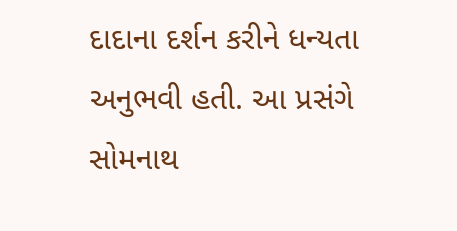દાદાના દર્શન કરીને ધન્યતા અનુભવી હતી. આ પ્રસંગે સોમનાથ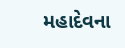મહાદેવના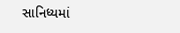સાનિધ્યમાં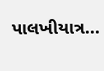પાલખીયાત્ર...